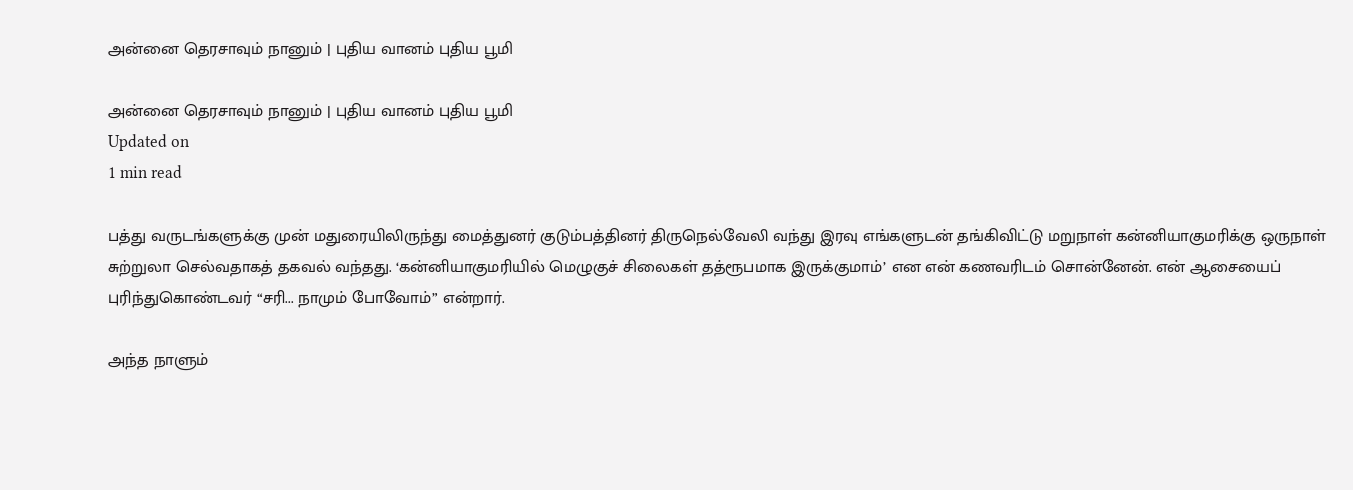அன்னை தெரசாவும் நானும் | புதிய வானம் புதிய பூமி

அன்னை தெரசாவும் நானும் | புதிய வானம் புதிய பூமி
Updated on
1 min read

பத்து வருடங்களுக்கு முன் மதுரையிலிருந்து மைத்துனர் குடும்பத்தினர் திருநெல்வேலி வந்து இரவு எங்களுடன் தங்கிவிட்டு மறுநாள் கன்னியாகுமரிக்கு ஒருநாள் சுற்றுலா செல்வதாகத் தகவல் வந்தது. ‘கன்னியாகுமரியில் மெழுகுச் சிலைகள் தத்ரூபமாக இருக்குமாம்’ என என் கணவரிடம் சொன்னேன். என் ஆசையைப் புரிந்துகொண்டவர் “சரி... நாமும் போவோம்” என்றார்.

அந்த நாளும்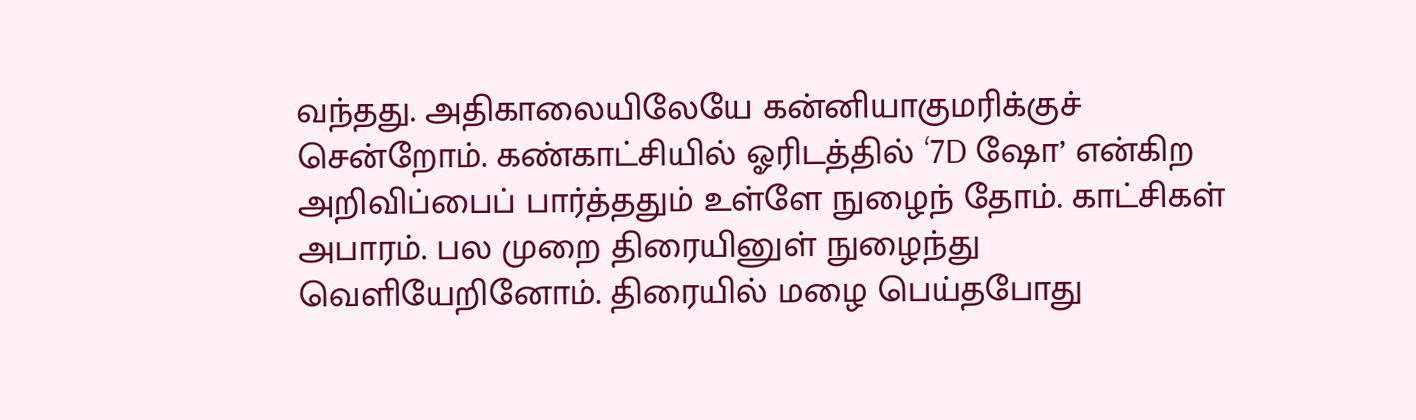வந்தது. அதிகாலையிலேயே கன்னியாகுமரிக்குச் சென்றோம். கண்காட்சியில் ஓரிடத்தில் ‘7D ஷோ’ என்கிற அறிவிப்பைப் பார்த்ததும் உள்ளே நுழைந் தோம். காட்சிகள் அபாரம். பல முறை திரையினுள் நுழைந்து வெளியேறினோம். திரையில் மழை பெய்தபோது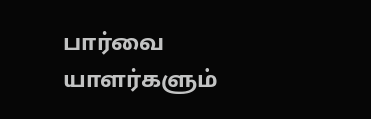பார்வை யாளர்களும்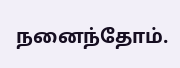நனைந்தோம்.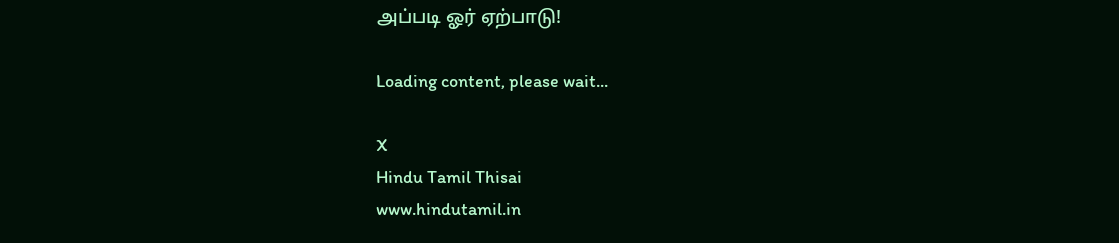அப்படி ஓர் ஏற்பாடு!

Loading content, please wait...

X
Hindu Tamil Thisai
www.hindutamil.in